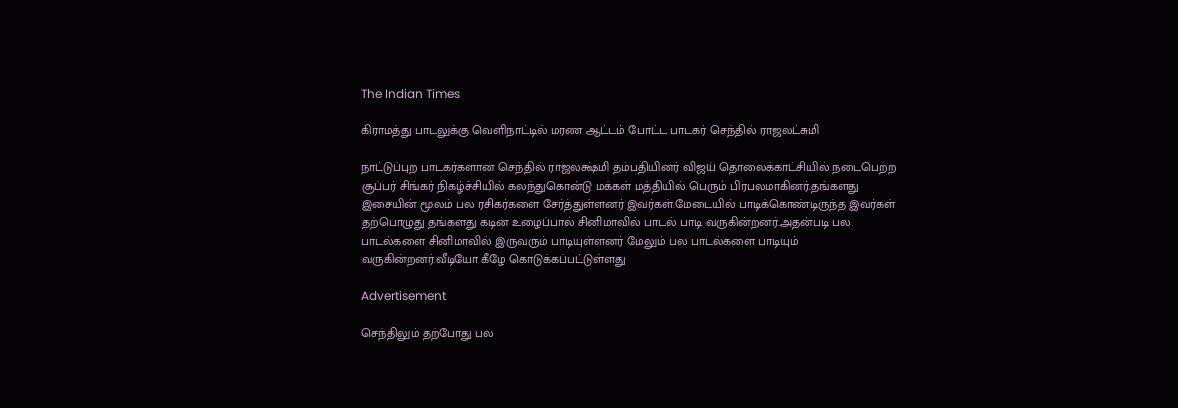The Indian Times

கிராமத்து பாடலுக்கு வெளிநாட்டில் மரண ஆட்டம் போட்ட பாடகர் செந்தில் ராஜலட்சுமி

நாட்டுப்புற பாடகர்களான செந்தில் ராஜலக்ஷ்மி தம்பதியினர் விஜய் தொலைக்காட்சியில் நடைபெற்ற சூப்பர் சிங்கர் நிகழ்ச்சியில் கலந்துகொன்டு மக்கள் மத்தியில் பெரும் பிரபலமாகினர்.தங்களது இசையின் மூலம் பல ரசிகர்களை சேர்த்துள்ளனர் இவர்கள்.மேடையில் பாடிக்கொண்டிருந்த இவர்கள் தற்பொழுது தங்களது கடின உழைப்பால் சினிமாவில் பாடல் பாடி வருகின்றனர்.அதன்படி பல பாடல்களை சினிமாவில் இருவரும் பாடியுள்ளனர் மேலும் பல பாடல்களை பாடியும் வருகின்றனர்.வீடியோ கீழே கொடுக்கப்பட்டுள்ளது

Advertisement

செந்திலும் தற்போது பல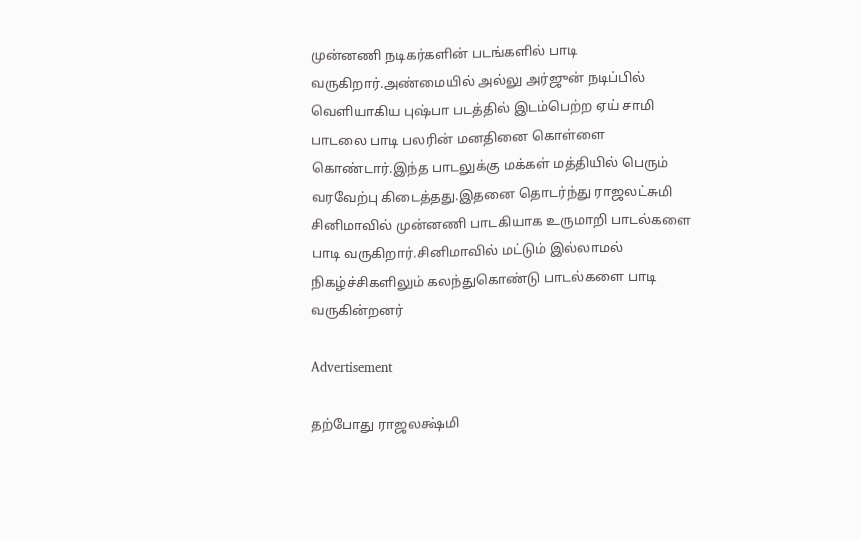முன்னணி நடிகர்களின் படங்களில் பாடி வருகிறார்.அண்மையில் அல்லு அர்ஜுன் நடிப்பில் வெளியாகிய புஷ்பா படத்தில் இடம்பெற்ற ஏய் சாமி பாடலை பாடி பலரின் மனதினை கொள்ளை கொண்டார்.இந்த பாடலுக்கு மக்கள் மத்தியில் பெரும் வரவேற்பு கிடைத்தது.இதனை தொடர்ந்து ராஜலட்சுமி சினிமாவில் முன்னணி பாடகியாக உருமாறி பாடல்களை பாடி வருகிறார்.சினிமாவில் மட்டும் இல்லாமல் நிகழ்ச்சிகளிலும் கலந்துகொண்டு பாடல்களை பாடி வருகின்றனர்

Advertisement

தற்போது ராஜலக்ஷ்மி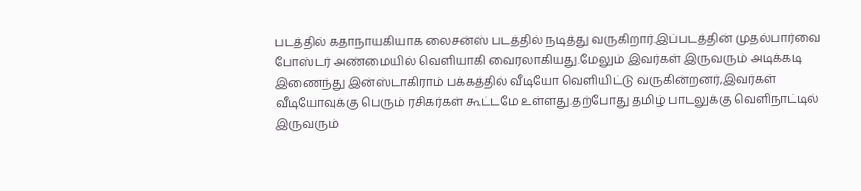படத்தில் கதாநாயகியாக லைசன்ஸ் படத்தில் நடித்து வருகிறார்.இப்படத்தின் முதல்பார்வை போஸ்டர் அண்மையில் வெளியாகி வைரலாகியது.மேலும் இவர்கள் இருவரும் அடிக்கடி இணைந்து இன்ஸ்டாகிராம் பக்கத்தில் வீடியோ வெளியிட்டு வருகின்றனர்,இவர்கள் வீடியோவுக்கு பெரும் ரசிகர்கள் கூட்டமே உள்ளது.தற்போது தமிழ் பாடலுக்கு வெளிநாட்டில் இருவரும்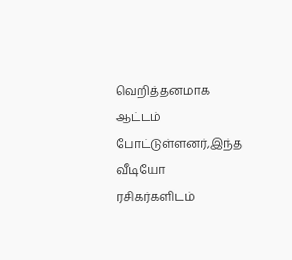வெறித்தனமாக ஆட்டம் போட்டுள்ளனர்,இந்த வீடியோ ரசிகர்களிடம்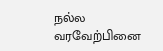நல்ல வரவேற்பினை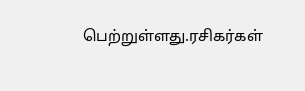பெற்றுள்ளது.ரசிகர்கள்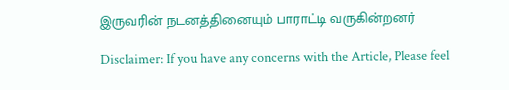இருவரின் நடனத்தினையும் பாராட்டி வருகின்றனர்

Disclaimer: If you have any concerns with the Article, Please feel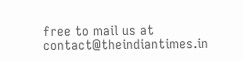free to mail us at contact@theindiantimes.in